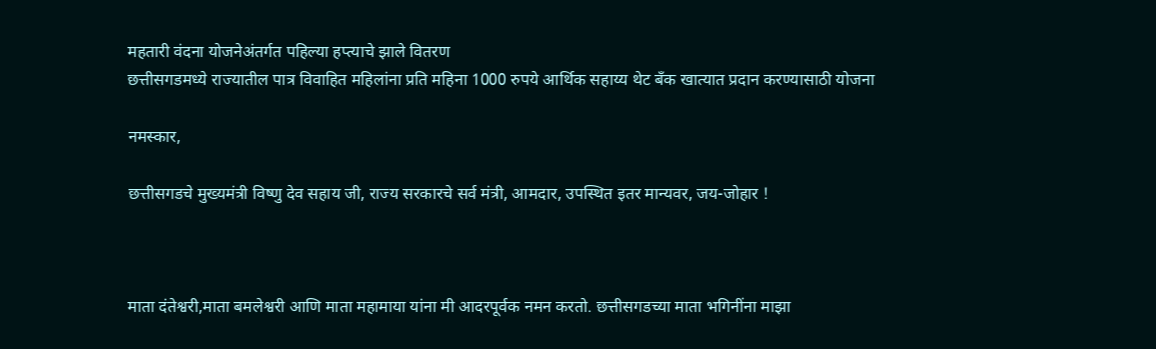महतारी वंदना योजनेअंतर्गत पहिल्या हप्त्याचे झाले वितरण
छत्तीसगडमध्ये राज्यातील पात्र विवाहित महिलांना प्रति महिना 1000 रुपये आर्थिक सहाय्य थेट बँक खात्यात प्रदान करण्यासाठी योजना

नमस्कार,

छत्तीसगडचे मुख्यमंत्री विष्णु देव सहाय जी, राज्य सरकारचे सर्व मंत्री, आमदार, उपस्थित इतर मान्यवर, जय-जोहार !



माता दंतेश्वरी,माता बमलेश्वरी आणि माता महामाया यांना मी आदरपूर्वक नमन करतो. छत्तीसगडच्या माता भगिनींना माझा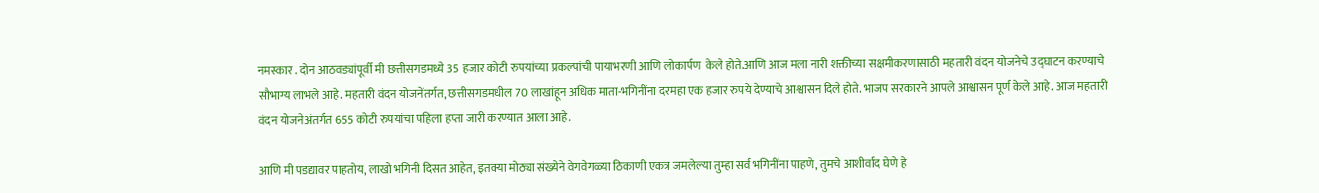नमस्कार . दोन आठवड्यांपूर्वी मी छत्तीसगडमध्ये 35 हजार कोटी रुपयांच्या प्रकल्पांची पायाभरणी आणि लोकार्पण  केले होते.आणि आज मला नारी शक्तीच्या सक्षमीकरणासाठी महतारी वंदन योजनेचे उद्घाटन करण्याचे सौभाग्य लाभले आहे. महतारी वंदन योजनेंतर्गत, छत्तीसगडमधील 70 लाखांहून अधिक माता-भगिनींना दरमहा एक हजार रुपये देण्याचे आश्वासन दिले होते. भाजप सरकारने आपले आश्वासन पूर्ण केले आहे. आज महतारी वंदन योजनेअंतर्गत 655 कोटी रुपयांचा पहिला हप्ता जारी करण्यात आला आहे.

आणि मी पडद्यावर पाहतोय, लाखो भगिनी दिसत आहेत, इतक्या मोठ्या संख्येने वेगवेगळ्या ठिकाणी एकत्र जमलेल्या तुम्हा सर्व भगिनींना पाहणे, तुमचे आशीर्वाद घेणे हे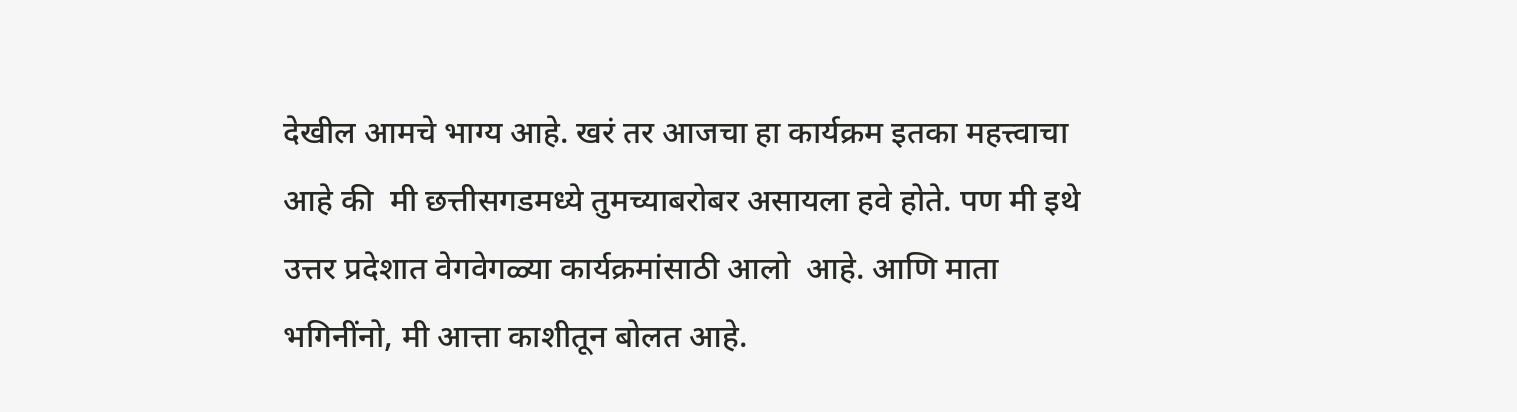देखील आमचे भाग्य आहे. खरं तर आजचा हा कार्यक्रम इतका महत्त्वाचा आहे की  मी छत्तीसगडमध्ये तुमच्याबरोबर असायला हवे होते. पण मी इथे उत्तर प्रदेशात वेगवेगळ्या कार्यक्रमांसाठी आलो  आहे. आणि माता भगिनींनो, मी आत्ता काशीतून बोलत आहे.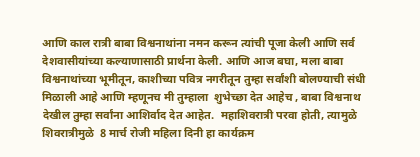आणि काल रात्री बाबा विश्वनाथांना नमन करून त्यांची पूजा केली आणि सर्व देशवासीयांच्या कल्याणासाठी प्रार्थना केली. आणि आज बघा, मला बाबा विश्वनाथांच्या भूमीतून, काशीच्या पवित्र नगरीतून तुम्हा सर्वांशी बोलण्याची संधी मिळाली आहे आणि म्हणूनच मी तुम्हाला  शुभेच्छा देत आहेच , बाबा विश्वनाथ देखील तुम्हा सर्वांना आशिर्वाद देत आहेत.  महाशिवरात्री परवा होती, त्यामुळे शिवरात्रीमुळे  8 मार्च रोजी महिला दिनी हा कार्यक्रम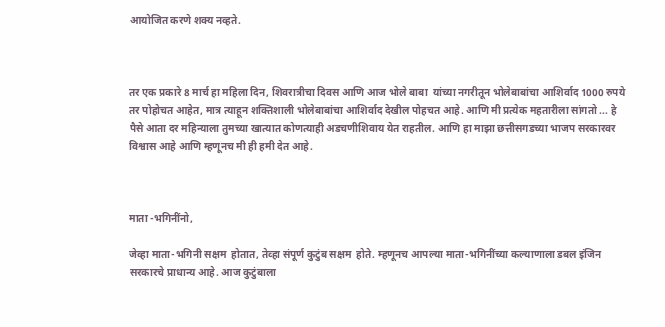आयोजित करणे शक्य नव्हते.



तर एक प्रकारे 8 मार्च हा महिला दिन, शिवरात्रीचा दिवस आणि आज भोले बाबा  यांच्या नगरीतून भोलेबाबांचा आशिर्वाद 1000 रुपये तर पोहोचत आहेत, मात्र त्याहून शक्तिशाली भोलेबाबांचा आशिर्वाद देखील पोहचत आहे. आणि मी प्रत्येक महतारीला सांगतो ... हे पैसे आता दर महिन्याला तुमच्या खात्यात कोणत्याही अडचणीशिवाय येत राहतील. आणि हा माझा छत्तीसगडच्या भाजप सरकारवर विश्वास आहे आणि म्हणूनच मी ही हमी देत आहे.



माता -भगिनींनो,

जेव्हा माता-भगिनी सक्षम  होतात, तेव्हा संपूर्ण कुटुंब सक्षम  होते. म्हणूनच आपल्या माता-भगिनींच्या कल्याणाला डबल इंजिन सरकारचे प्राधान्य आहे. आज कुटुंबाला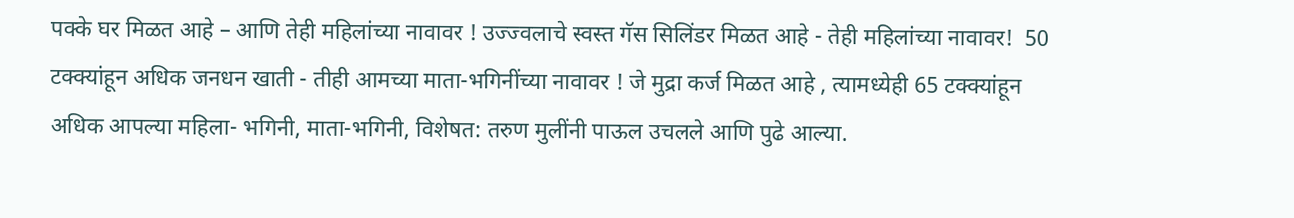पक्के घर मिळत आहे – आणि तेही महिलांच्या नावावर ! उज्ज्वलाचे स्वस्त गॅस सिलिंडर मिळत आहे - तेही महिलांच्या नावावर!  50 टक्क्यांहून अधिक जनधन खाती - तीही आमच्या माता-भगिनींच्या नावावर ! जे मुद्रा कर्ज मिळत आहे , त्यामध्येही 65 टक्क्यांहून अधिक आपल्या महिला- भगिनी, माता-भगिनी, विशेषत: तरुण मुलींनी पाऊल उचलले आणि पुढे आल्या.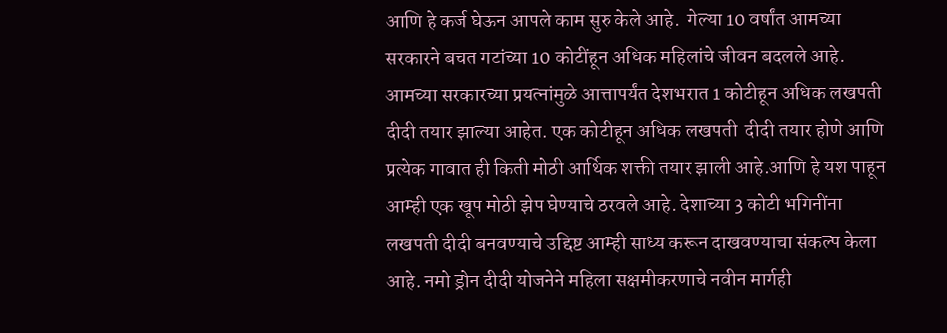आणि हे कर्ज घेऊन आपले काम सुरु केले आहे.  गेल्या 10 वर्षांत आमच्या सरकारने बचत गटांच्या 10 कोटींहून अधिक महिलांचे जीवन बदलले आहे. आमच्या सरकारच्या प्रयत्नांमुळे आत्तापर्यंत देशभरात 1 कोटीहून अधिक लखपती दीदी तयार झाल्या आहेत. एक कोटीहून अधिक लखपती  दीदी तयार होणे आणि प्रत्येक गावात ही किती मोठी आर्थिक शक्ती तयार झाली आहे.आणि हे यश पाहून आम्ही एक खूप मोठी झेप घेण्याचे ठरवले आहे. देशाच्या 3 कोटी भगिनींना लखपती दीदी बनवण्याचे उद्दिष्ट आम्ही साध्य करून दाखवण्याचा संकल्प केला आहे. नमो ड्रोन दीदी योजनेने महिला सक्षमीकरणाचे नवीन मार्गही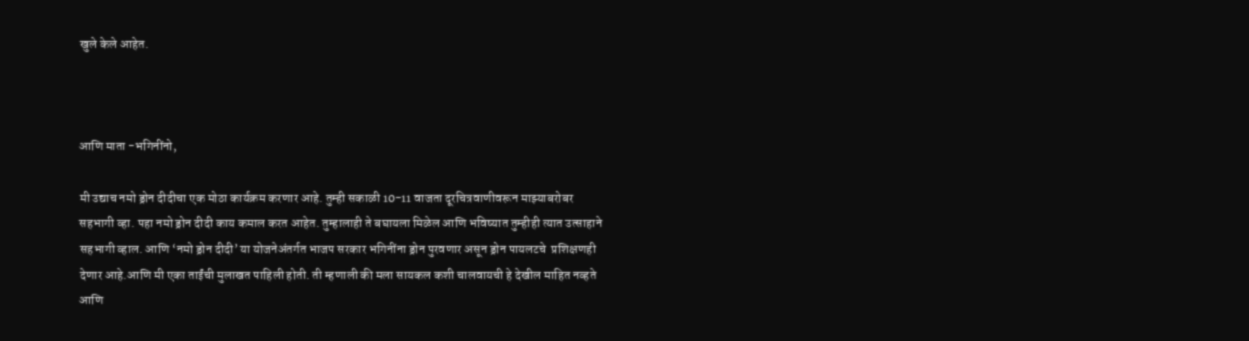खुले केले आहेत.



आणि माता -भगिनींनो,

मी उद्याच नमो ड्रोन दीदीचा एक मोठा कार्यक्रम करणार आहे. तुम्ही सकाळी 10-11 वाजता दूरचित्रवाणीवरून माझ्याबरोबर सहभागी व्हा. पहा नमो ड्रोन दीदी काय कमाल करत आहेत. तुम्हालाही ते बघायला मिळेल आणि भविष्यात तुम्हीही त्यात उत्साहाने सहभागी व्हाल. आणि ‘नमो ड्रोन दीदी’ या योजनेअंतर्गत भाजप सरकार भगिनींना ड्रोन पुरवणार असून ड्रोन पायलटचे  प्रशिक्षणही देणार आहे.आणि मी एका ताईंची मुलाखत पाहिली होती. ती म्हणाली की मला सायकल कशी चालवायची हे देखील माहित नव्हते आणि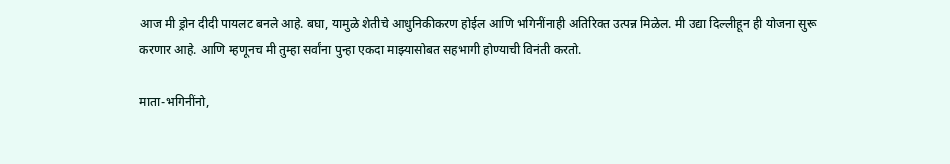आज मी ड्रोन दीदी पायलट बनले आहे. बघा, यामुळे शेतीचे आधुनिकीकरण होईल आणि भगिनींनाही अतिरिक्त उत्पन्न मिळेल. मी उद्या दिल्लीहून ही योजना सुरू करणार आहे. आणि म्हणूनच मी तुम्हा सर्वांना पुन्हा एकदा माझ्यासोबत सहभागी होण्याची विनंती करतो.

माता-भगिनींनो,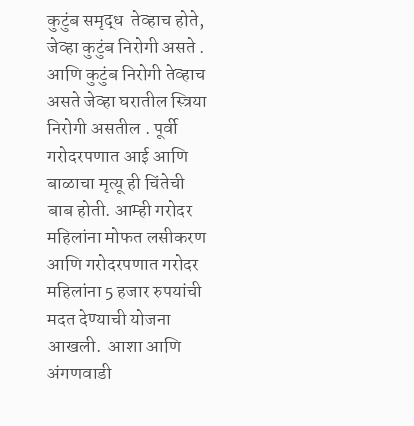कुटुंब समृद्ध  तेव्हाच होते, जेव्हा कुटुंब निरोगी असते . आणि कुटुंब निरोगी तेव्हाच असते जेव्हा घरातील स्त्रिया निरोगी असतील . पूर्वी गरोदरपणात आई आणि बाळाचा मृत्यू ही चिंतेची बाब होती. आम्ही गरोदर महिलांना मोफत लसीकरण आणि गरोदरपणात गरोदर महिलांना 5 हजार रुपयांची मदत देण्याची योजना आखली.  आशा आणि अंगणवाडी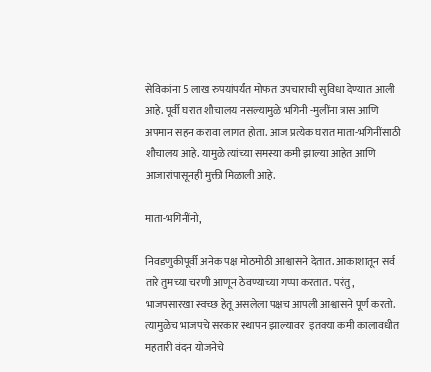सेविकांना 5 लाख रुपयांपर्यंत मोफत उपचाराची सुविधा देण्यात आली आहे. पूर्वी घरात शौचालय नसल्यामुळे भगिनी -मुलींना त्रास आणि अपमान सहन करावा लागत होता. आज प्रत्येक घरात माता-भगिनींसाठी शौचालय आहे. यामुळे त्यांच्या समस्या कमी झाल्या आहेत आणि आजारांपासूनही मुक्ती मिळाली आहे.

माता-भगिनींनो,

निवडणुकीपूर्वी अनेक पक्ष मोठमोठी आश्वासने देतात. आकाशातून सर्व तारे तुमच्या चरणी आणून ठेवण्याच्या गप्पा करतात. परंतु, भाजपसारखा स्वच्छ हेतू असलेला पक्षच आपली आश्वासने पूर्ण करतो. त्यामुळेच भाजपचे सरकार स्थापन झाल्यावर  इतक्या कमी कालावधीत महतारी वंदन योजनेचे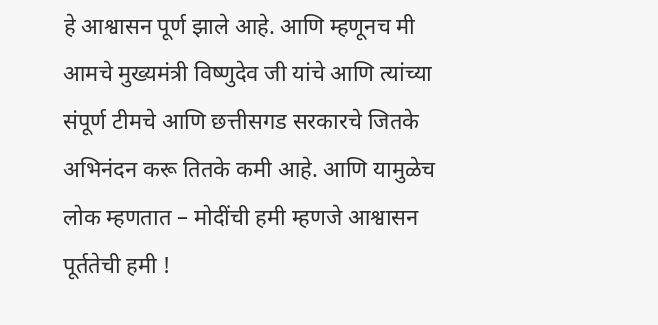हे आश्वासन पूर्ण झाले आहे. आणि म्हणूनच मी आमचे मुख्यमंत्री विष्णुदेव जी यांचे आणि त्यांच्या संपूर्ण टीमचे आणि छत्तीसगड सरकारचे जितके अभिनंदन करू तितके कमी आहे. आणि यामुळेच लोक म्हणतात – मोदींची हमी म्हणजे आश्वासन पूर्ततेची हमी !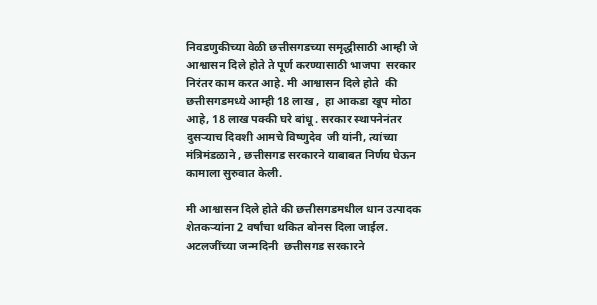निवडणुकीच्या वेळी छत्तीसगडच्या समृद्धीसाठी आम्ही जे आश्वासन दिले होते ते पूर्ण करण्यासाठी भाजपा  सरकार निरंतर काम करत आहे. मी आश्वासन दिले होते  की छत्तीसगडमध्ये आम्ही 18 लाख ,  हा आकडा खूप मोठा आहे, 18 लाख पक्की घरे बांधू . सरकार स्थापनेनंतर दुसऱ्याच दिवशी आमचे विष्णुदेव  जी यांनी, त्यांच्या मंत्रिमंडळाने , छत्तीसगड सरकारने याबाबत निर्णय घेऊन कामाला सुरुवात केली.

मी आश्वासन दिले होते की छत्तीसगडमधील धान उत्पादक शेतकऱ्यांना 2 वर्षांचा थकित बोनस दिला जाईल. अटलजींच्या जन्मदिनी  छत्तीसगड सरकारने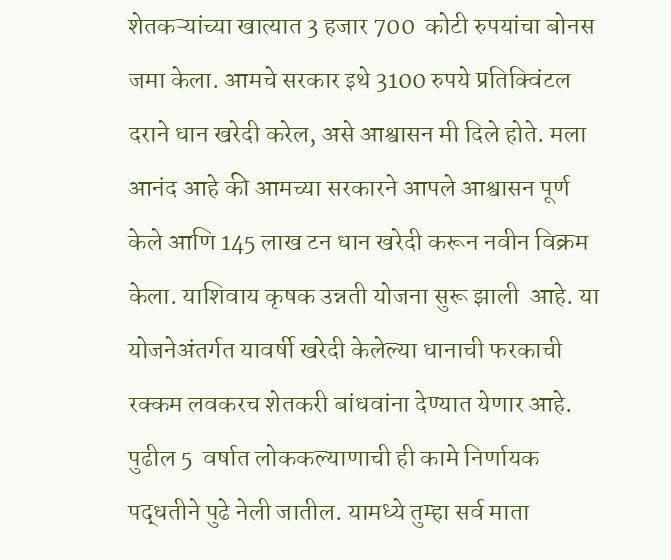शेतकऱ्यांच्या खात्यात 3 हजार 700  कोटी रुपयांचा बोनस जमा केला. आमचे सरकार इथे 3100 रुपये प्रतिक्विंटल दराने धान खरेदी करेल, असे आश्वासन मी दिले होते. मला आनंद आहे की आमच्या सरकारने आपले आश्वासन पूर्ण केले आणि 145 लाख टन धान खरेदी करून नवीन विक्रम केला. याशिवाय कृषक उन्नती योजना सुरू झाली  आहे. या योजनेअंतर्गत यावर्षी खरेदी केलेल्या धानाची फरकाची रक्कम लवकरच शेतकरी बांधवांना देण्यात येणार आहे. पुढील 5  वर्षात लोककल्याणाची ही कामे निर्णायक पद्धतीने पुढे नेली जातील. यामध्ये तुम्हा सर्व माता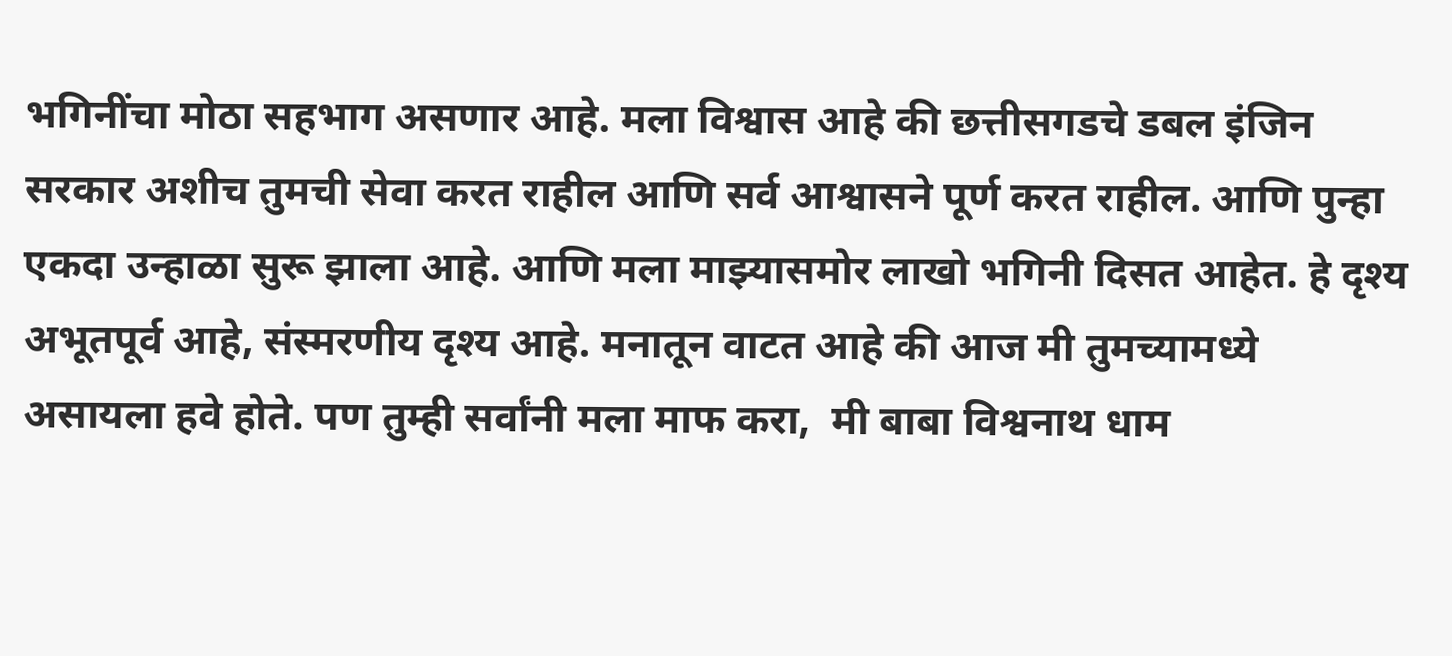भगिनींचा मोठा सहभाग असणार आहे. मला विश्वास आहे की छत्तीसगडचे डबल इंजिन सरकार अशीच तुमची सेवा करत राहील आणि सर्व आश्वासने पूर्ण करत राहील. आणि पुन्हा एकदा उन्हाळा सुरू झाला आहे. आणि मला माझ्यासमोर लाखो भगिनी दिसत आहेत. हे दृश्य अभूतपूर्व आहे, संस्मरणीय दृश्य आहे. मनातून वाटत आहे की आज मी तुमच्यामध्ये असायला हवे होते. पण तुम्ही सर्वांनी मला माफ करा,  मी बाबा विश्वनाथ धाम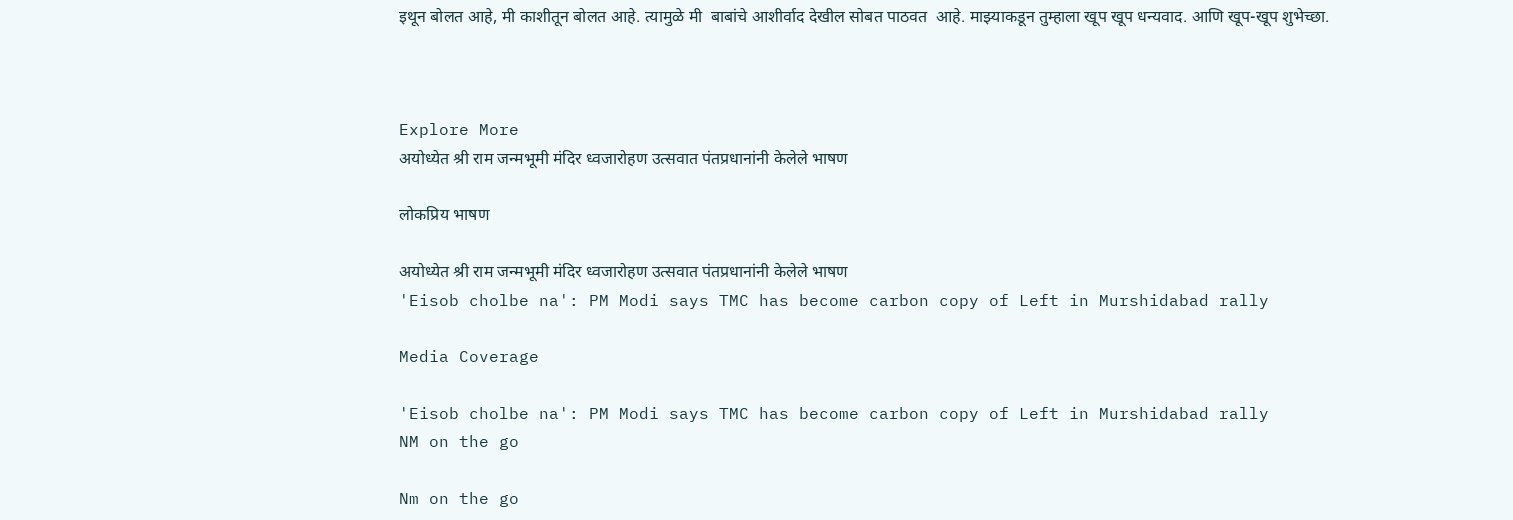इथून बोलत आहे, मी काशीतून बोलत आहे. त्यामुळे मी  बाबांचे आशीर्वाद देखील सोबत पाठवत  आहे. माझ्याकडून तुम्हाला खूप खूप धन्यवाद. आणि खूप-खूप शुभेच्छा.



Explore More
अयोध्येत श्री राम जन्मभूमी मंदिर ध्वजारोहण उत्सवात पंतप्रधानांनी केलेले भाषण

लोकप्रिय भाषण

अयोध्येत श्री राम जन्मभूमी मंदिर ध्वजारोहण उत्सवात पंतप्रधानांनी केलेले भाषण
'Eisob cholbe na': PM Modi says TMC has become carbon copy of Left in Murshidabad rally

Media Coverage

'Eisob cholbe na': PM Modi says TMC has become carbon copy of Left in Murshidabad rally
NM on the go

Nm on the go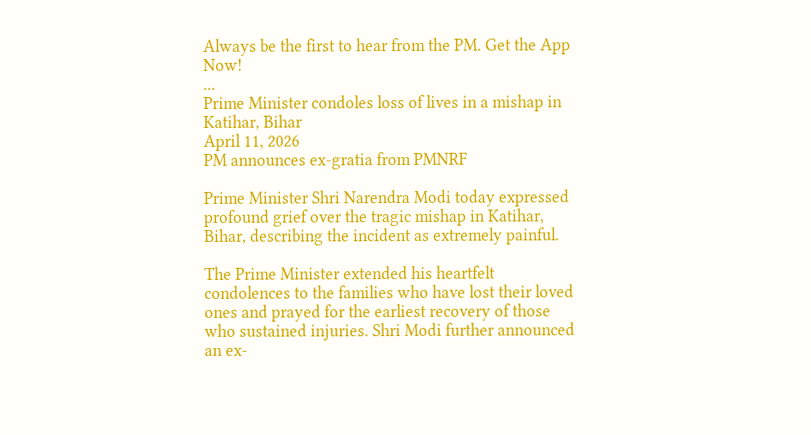Always be the first to hear from the PM. Get the App Now!
...
Prime Minister condoles loss of lives in a mishap in Katihar, Bihar
April 11, 2026
PM announces ex-gratia from PMNRF

Prime Minister Shri Narendra Modi today expressed profound grief over the tragic mishap in Katihar, Bihar, describing the incident as extremely painful.

The Prime Minister extended his heartfelt condolences to the families who have lost their loved ones and prayed for the earliest recovery of those who sustained injuries. Shri Modi further announced an ex-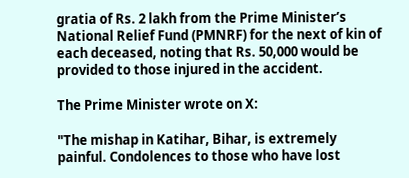gratia of Rs. 2 lakh from the Prime Minister’s National Relief Fund (PMNRF) for the next of kin of each deceased, noting that Rs. 50,000 would be provided to those injured in the accident.

The Prime Minister wrote on X:

"The mishap in Katihar, Bihar, is extremely painful. Condolences to those who have lost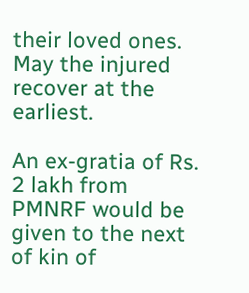their loved ones. May the injured recover at the earliest.

An ex-gratia of Rs. 2 lakh from PMNRF would be given to the next of kin of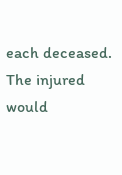each deceased. The injured would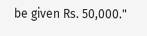be given Rs. 50,000."